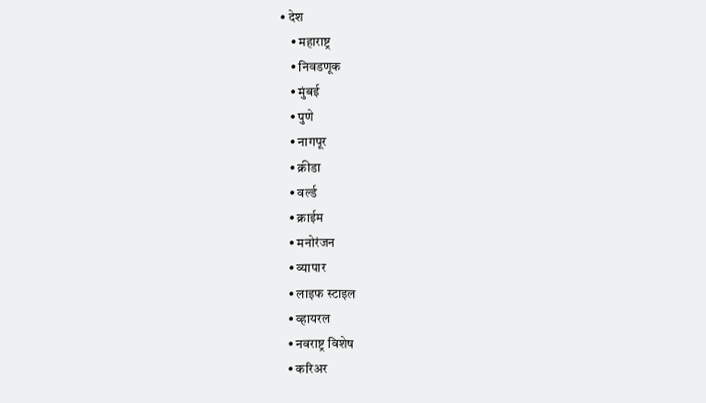• देश
    • महाराष्ट्र
    • निवडणूक
    • मुंबई
    • पुणे
    • नागपूर
    • क्रीडा
    • वर्ल्ड
    • क्राईम
    • मनोरंजन
    • व्यापार
    • लाइफ स्टाइल
    • व्हायरल
    • नवराष्ट्र विशेष
    • करिअर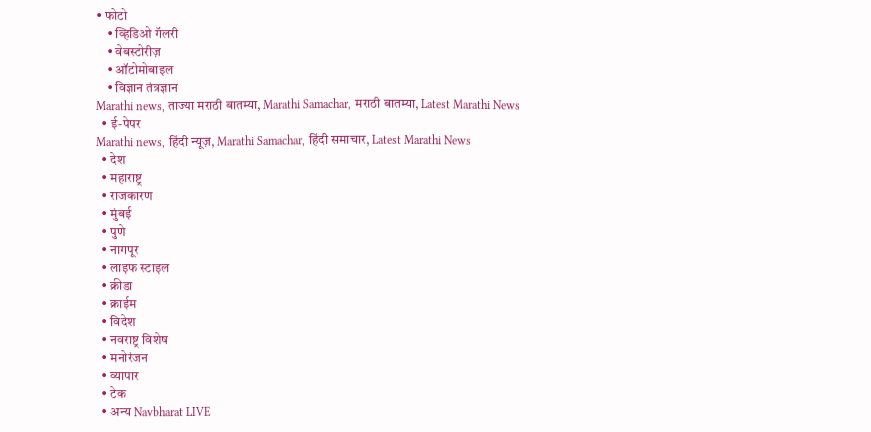• फोटो
    • व्हिडिओ गॅलरी
    • वेबस्टोरीज़
    • ऑटोमोबाइल
    • विज्ञान तंत्रज्ञान
Marathi news, ताज्या मराठी बातम्या, Marathi Samachar, मराठी बातम्या, Latest Marathi News
  • ई-पेपर
Marathi news, हिंदी न्यूज़, Marathi Samachar, हिंदी समाचार, Latest Marathi News
  • देश
  • महाराष्ट्र
  • राजकारण
  • मुंबई
  • पुणे
  • नागपूर
  • लाइफ स्टाइल
  • क्रीडा
  • क्राईम
  • विदेश
  • नवराष्ट्र विशेष
  • मनोरंजन
  • व्यापार
  • टेक
  • अन्य Navbharat LIVE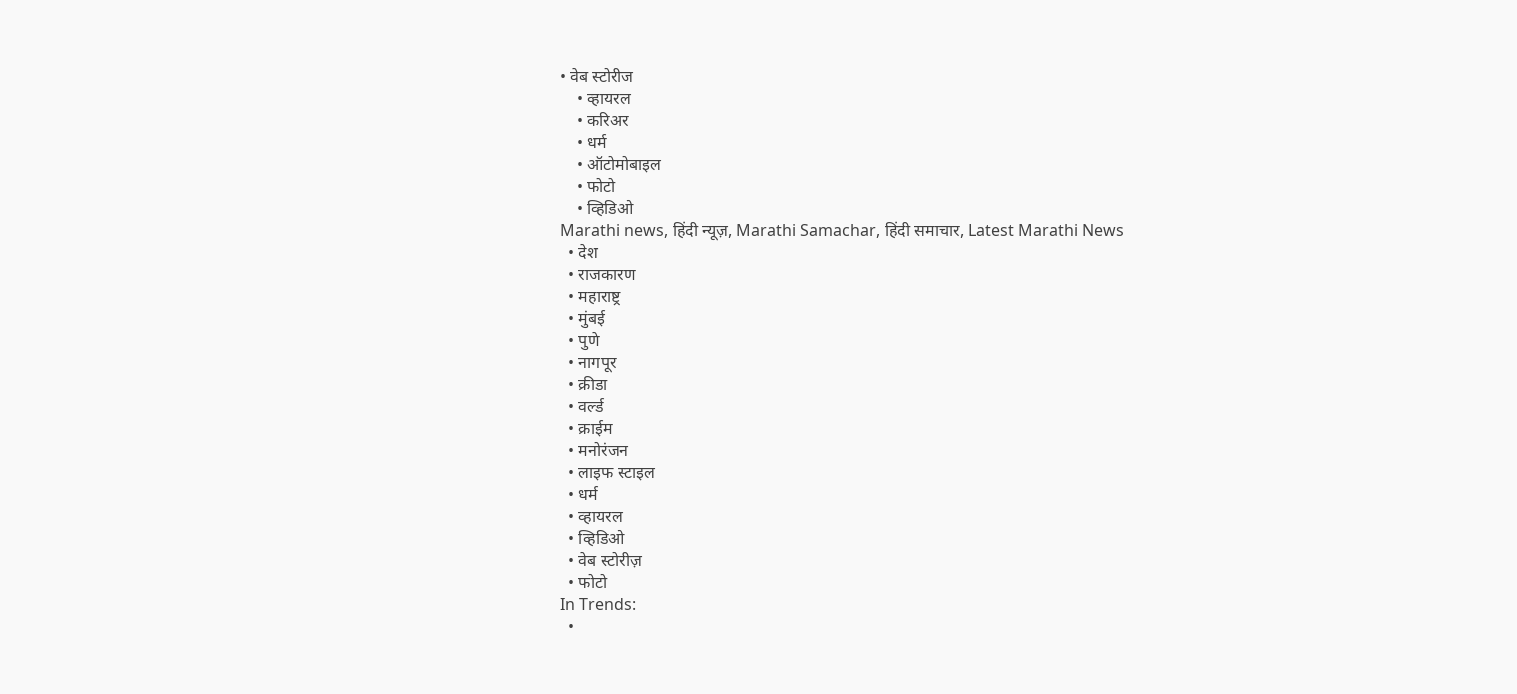• वेब स्टोरीज
    • व्हायरल
    • करिअर
    • धर्म
    • ऑटोमोबाइल
    • फोटो
    • व्हिडिओ
Marathi news, हिंदी न्यूज़, Marathi Samachar, हिंदी समाचार, Latest Marathi News
  • देश
  • राजकारण
  • महाराष्ट्र
  • मुंबई
  • पुणे
  • नागपूर
  • क्रीडा
  • वर्ल्ड
  • क्राईम
  • मनोरंजन
  • लाइफ स्टाइल
  • धर्म
  • व्हायरल
  • व्हिडिओ
  • वेब स्टोरीज़
  • फोटो
In Trends:
  •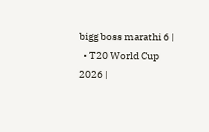bigg boss marathi 6 |
  • T20 World Cup 2026 |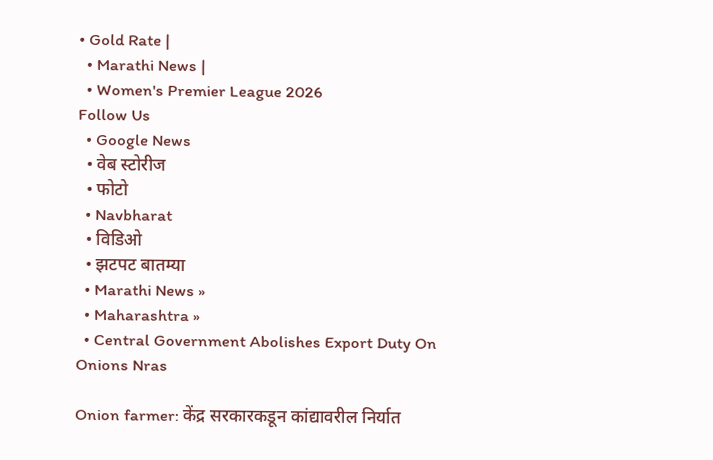• Gold Rate |
  • Marathi News |
  • Women's Premier League 2026
Follow Us
  • Google News
  • वेब स्टोरीज
  • फोटो
  • Navbharat
  • विडिओ
  • झटपट बातम्या
  • Marathi News »
  • Maharashtra »
  • Central Government Abolishes Export Duty On Onions Nras

Onion farmer: केंद्र सरकारकडून कांद्यावरील निर्यात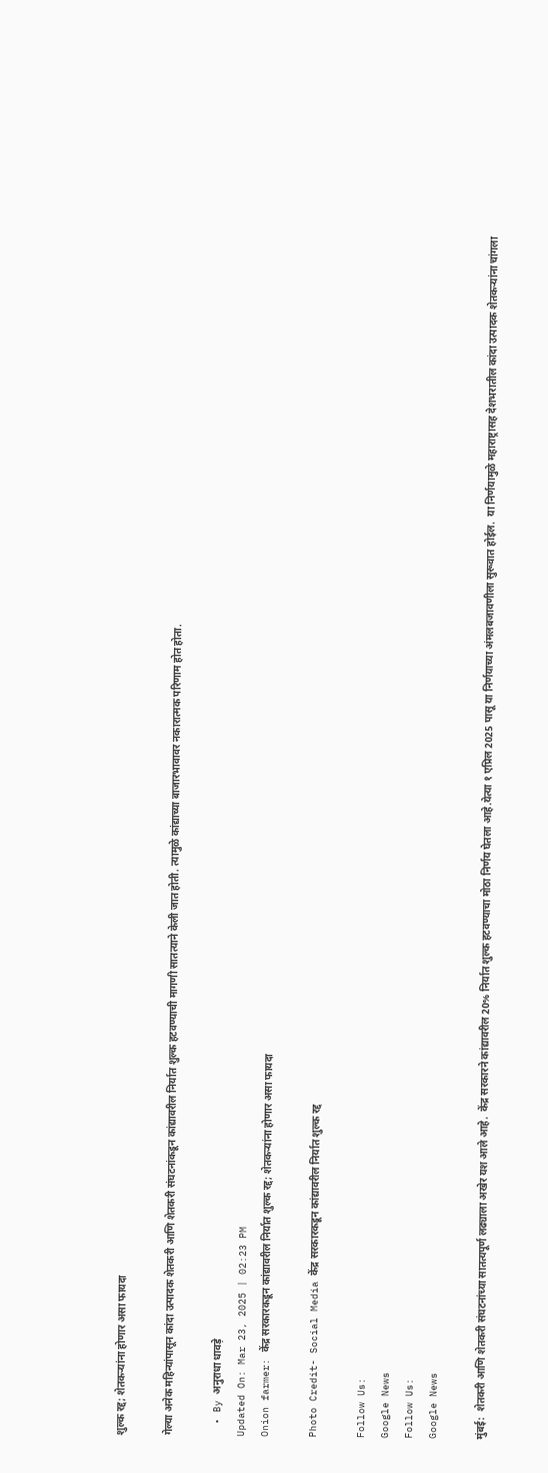शुल्क रद्द; शेतकऱ्यांना होणार असा फायदा

गेल्या अनेक महिन्यांपासून कांदा उत्पादक शेतकरी आणि शेतकरी संघटनांकडून कांद्यावरील निर्यात शुल्क हटवण्याची मागणी सातत्याने केली जात होती. त्यामुळे कांद्याच्या बाजारभावावर नकारात्मक परिणाम होत होता.

  • By अनुराधा धावड़े
Updated On: Mar 23, 2025 | 02:23 PM
Onion farmer: केंद्र सरकारकडून कांद्यावरील निर्यात शुल्क रद्द; शेतकऱ्यांना होणार असा फायदा

Photo Credit- Social Media केंद्र सरकारकडून कांद्यावरील निर्यात शुल्क रद्द

Follow Us:
Google News
Follow Us:
Google News

मुंबई:  शेतकरी आणि शेतकरी संघटनांच्या सातत्यपूर्ण लढ्याला अखेर यश आले आहे.  केंद्र सरकारने कांद्यावरील 20% निर्यात शुल्क हटवण्याचा मोठा निर्णय घेतला आहे.येत्या १ एप्रिल 2025 पासू या निर्णयाच्या अंमलबजावणीला सुरूवात होईल.  या निर्णयामुळे महाराष्ट्रासह देशभरातील कांदा उत्पादक शेतकऱ्यांना चांगला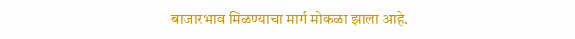बाजारभाव मिळण्याचा मार्ग मोकळा झाला आहे.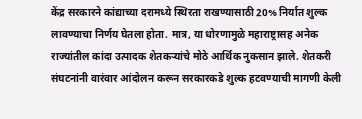केंद्र सरकारने कांद्याच्या दरामध्ये स्थिरता राखण्यासाठी 20% निर्यात शुल्क लावण्याचा निर्णय घेतला होता. मात्र, या धोरणामुळे महाराष्ट्रासह अनेक राज्यांतील कांदा उत्पादक शेतकऱ्यांचे मोठे आर्थिक नुकसान झाले. शेतकरी संघटनांनी वारंवार आंदोलन करून सरकारकडे शुल्क हटवण्याची मागणी केली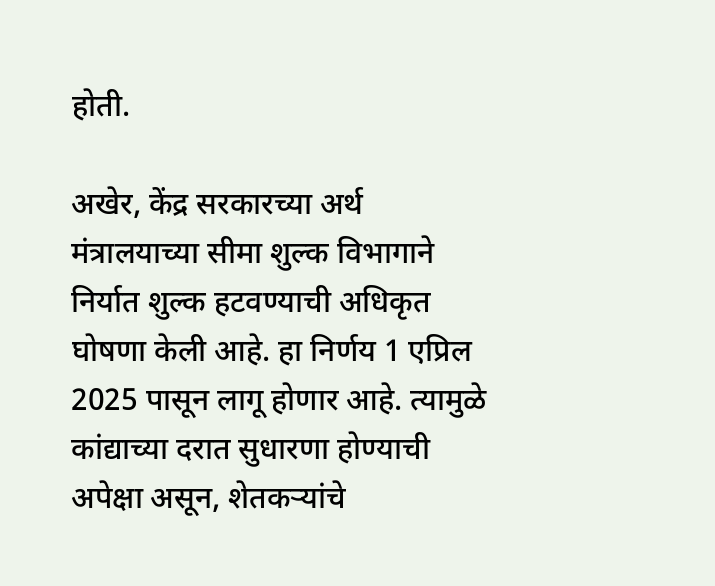होती.

अखेर, केंद्र सरकारच्या अर्थ मंत्रालयाच्या सीमा शुल्क विभागाने निर्यात शुल्क हटवण्याची अधिकृत घोषणा केली आहे. हा निर्णय 1 एप्रिल 2025 पासून लागू होणार आहे. त्यामुळे कांद्याच्या दरात सुधारणा होण्याची अपेक्षा असून, शेतकऱ्यांचे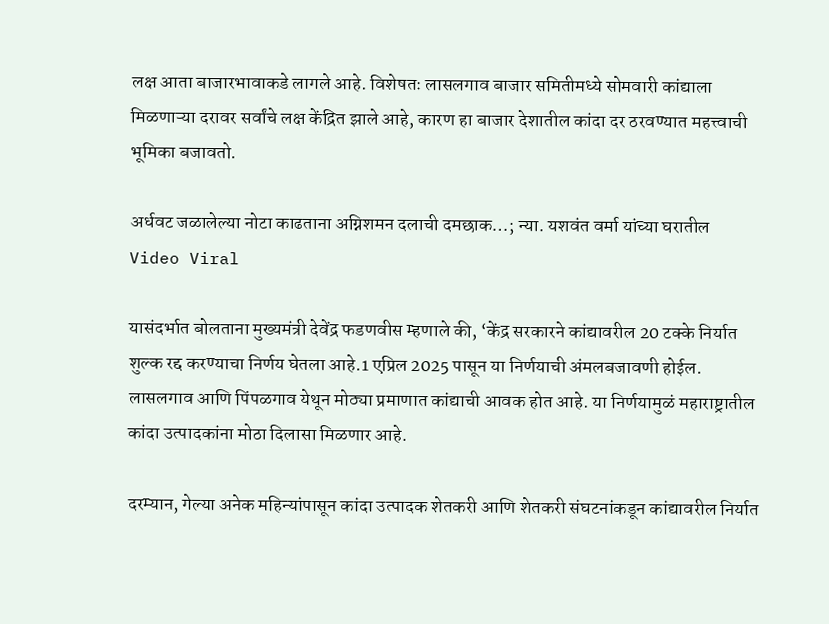लक्ष आता बाजारभावाकडे लागले आहे. विशेषतः लासलगाव बाजार समितीमध्ये सोमवारी कांद्याला मिळणाऱ्या दरावर सर्वांचे लक्ष केंद्रित झाले आहे, कारण हा बाजार देशातील कांदा दर ठरवण्यात महत्त्वाची भूमिका बजावतो.

अर्धवट जळालेल्या नोटा काढताना अग्निशमन दलाची दमछाक…; न्या. यशवंत वर्मा यांच्या घरातील Video Viral

यासंदर्भात बोलताना मुख्यमंत्री देवेंद्र फडणवीस म्हणाले की, ‘केंद्र सरकारने कांद्यावरील 20 टक्के निर्यात शुल्क रद्द करण्याचा निर्णय घेतला आहे.1 एप्रिल 2025 पासून या निर्णयाची अंमलबजावणी होईल. लासलगाव आणि पिंपळगाव येथून मोठ्या प्रमाणात कांद्याची आवक होत आहे. या निर्णयामुळं महाराष्ट्रातील कांदा उत्पादकांना मोठा दिलासा मिळणार आहे.

दरम्यान, गेल्या अनेक महिन्यांपासून कांदा उत्पादक शेतकरी आणि शेतकरी संघटनांकडून कांद्यावरील निर्यात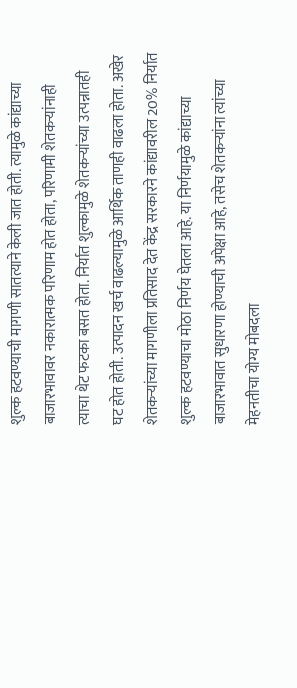शुल्क हटवण्याची मागणी सातत्याने केली जात होती. त्यामुळे कांद्याच्या बाजारभावावर नकारात्मक परिणाम होत होता, परिणामी शेतकऱ्यांनाही त्याचा थेट फटका बसत होता. निर्यात शुल्कामुळे शेतकऱ्यांच्या उत्पन्नातही घट होत होती. उत्पादन खर्च वाढल्यामुळे आर्थिक ताणही वाढला होता. अखेर शेतकऱ्यांच्या मागणीला प्रतिसाद देत केंद्र सरकारने कांद्यावरील 20% निर्यात शुल्क हटवण्याचा मोठा निर्णय घेतला आहे. या निर्णयामुळे कांद्याच्या बाजारभावात सुधारणा होण्याची अपेक्षा आहे, तसेच शेतकऱ्यांना त्यांच्या मेहनतीचा योग्य मोबदला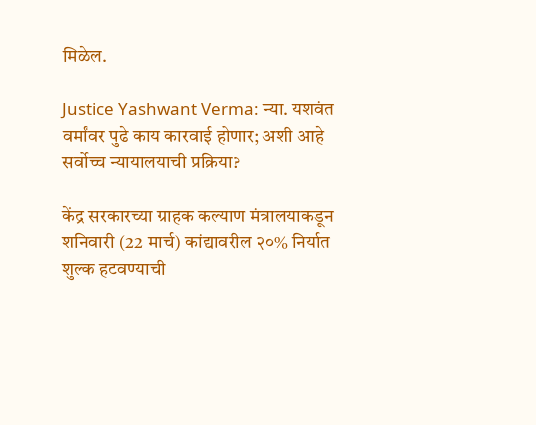मिळेल.

Justice Yashwant Verma: न्या. यशवंत वर्मांवर पुढे काय कारवाई होणार; अशी आहे सर्वोच्च न्यायालयाची प्रक्रिया?

केंद्र सरकारच्या ग्राहक कल्याण मंत्रालयाकडून शनिवारी (22 मार्च) कांद्यावरील २०% निर्यात शुल्क हटवण्याची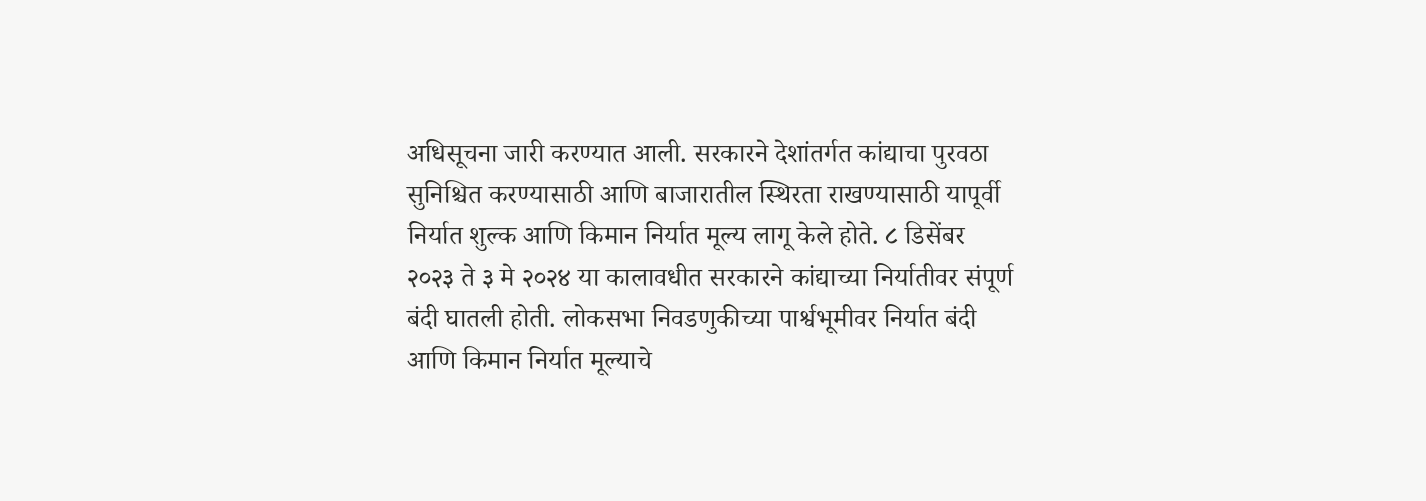अधिसूचना जारी करण्यात आली. सरकारने देशांतर्गत कांद्याचा पुरवठा सुनिश्चित करण्यासाठी आणि बाजारातील स्थिरता राखण्यासाठी यापूर्वी निर्यात शुल्क आणि किमान निर्यात मूल्य लागू केले होते. ८ डिसेंबर २०२३ ते ३ मे २०२४ या कालावधीत सरकारने कांद्याच्या निर्यातीवर संपूर्ण बंदी घातली होती. लोकसभा निवडणुकीच्या पार्श्वभूमीवर निर्यात बंदी आणि किमान निर्यात मूल्याचे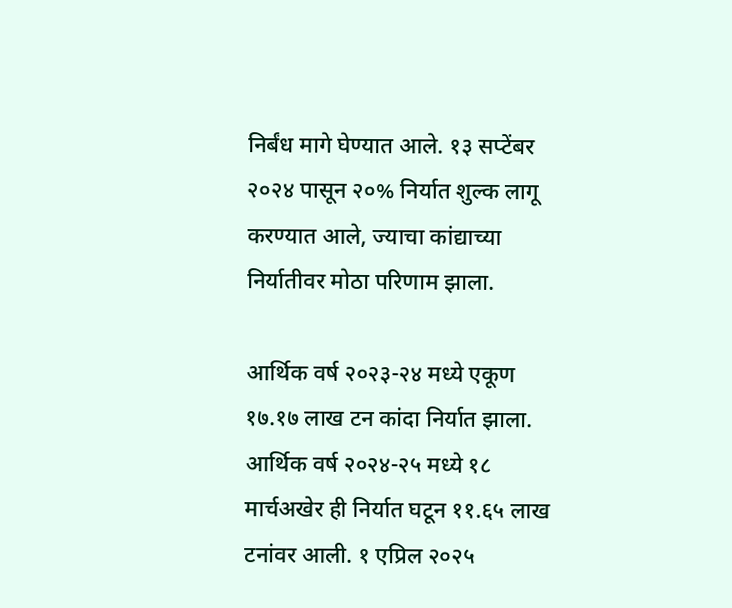निर्बंध मागे घेण्यात आले. १३ सप्टेंबर २०२४ पासून २०% निर्यात शुल्क लागू करण्यात आले, ज्याचा कांद्याच्या निर्यातीवर मोठा परिणाम झाला.

आर्थिक वर्ष २०२३-२४ मध्ये एकूण १७.१७ लाख टन कांदा निर्यात झाला. आर्थिक वर्ष २०२४-२५ मध्ये १८ मार्चअखेर ही निर्यात घटून ११.६५ लाख टनांवर आली. १ एप्रिल २०२५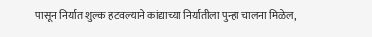पासून निर्यात शुल्क हटवल्याने कांद्याच्या निर्यातीला पुन्हा चालना मिळेल,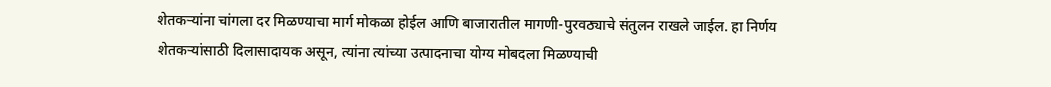शेतकऱ्यांना चांगला दर मिळण्याचा मार्ग मोकळा होईल आणि बाजारातील मागणी-पुरवठ्याचे संतुलन राखले जाईल. हा निर्णय शेतकऱ्यांसाठी दिलासादायक असून, त्यांना त्यांच्या उत्पादनाचा योग्य मोबदला मिळण्याची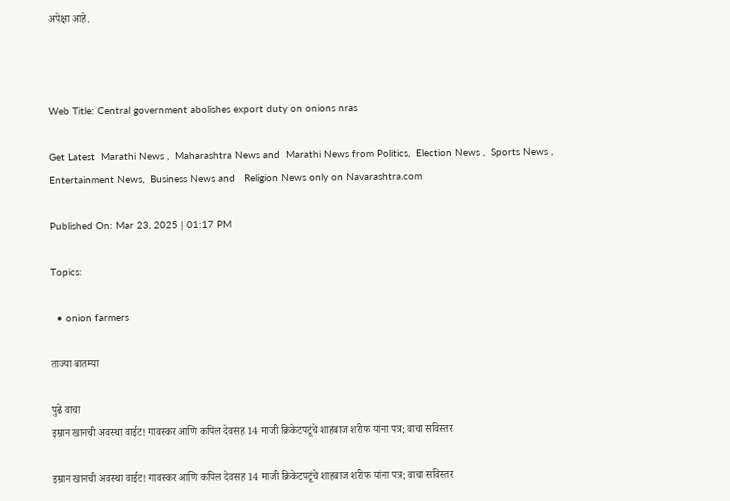अपेक्षा आहे.



Web Title: Central government abolishes export duty on onions nras

Get Latest  Marathi News ,  Maharashtra News and  Marathi News from Politics,  Election News ,  Sports News ,  Entertainment News,  Business News and   Religion News only on Navarashtra.com

Published On: Mar 23, 2025 | 01:17 PM

Topics:

  • onion farmers

ताज्या बातम्या

पुढे वाचा
इम्रान खानची अवस्था वाईट! गावस्कर आणि कपिल देवसह 14 माजी क्रिकेटपटूंचे शाहबाज शरीफ यांना पत्र; वाचा सविस्तर

इम्रान खानची अवस्था वाईट! गावस्कर आणि कपिल देवसह 14 माजी क्रिकेटपटूंचे शाहबाज शरीफ यांना पत्र; वाचा सविस्तर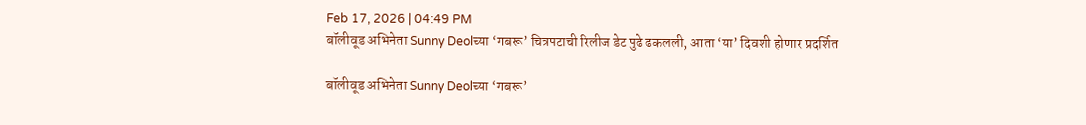Feb 17, 2026 | 04:49 PM
बॉलीवूड अभिनेता Sunny Deolच्या ‘गबरू’ चित्रपटाची रिलीज डेट पुढे ढकलली, आता ‘या’ दिवशी होणार प्रदर्शित

बॉलीवूड अभिनेता Sunny Deolच्या ‘गबरू’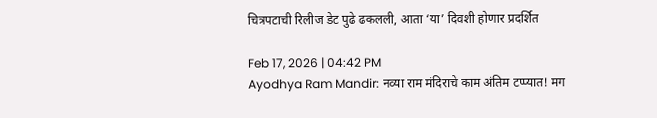चित्रपटाची रिलीज डेट पुढे ढकलली, आता ‘या’ दिवशी होणार प्रदर्शित

Feb 17, 2026 | 04:42 PM
Ayodhya Ram Mandir: नव्या राम मंदिराचे काम अंतिम टप्प्यात! मग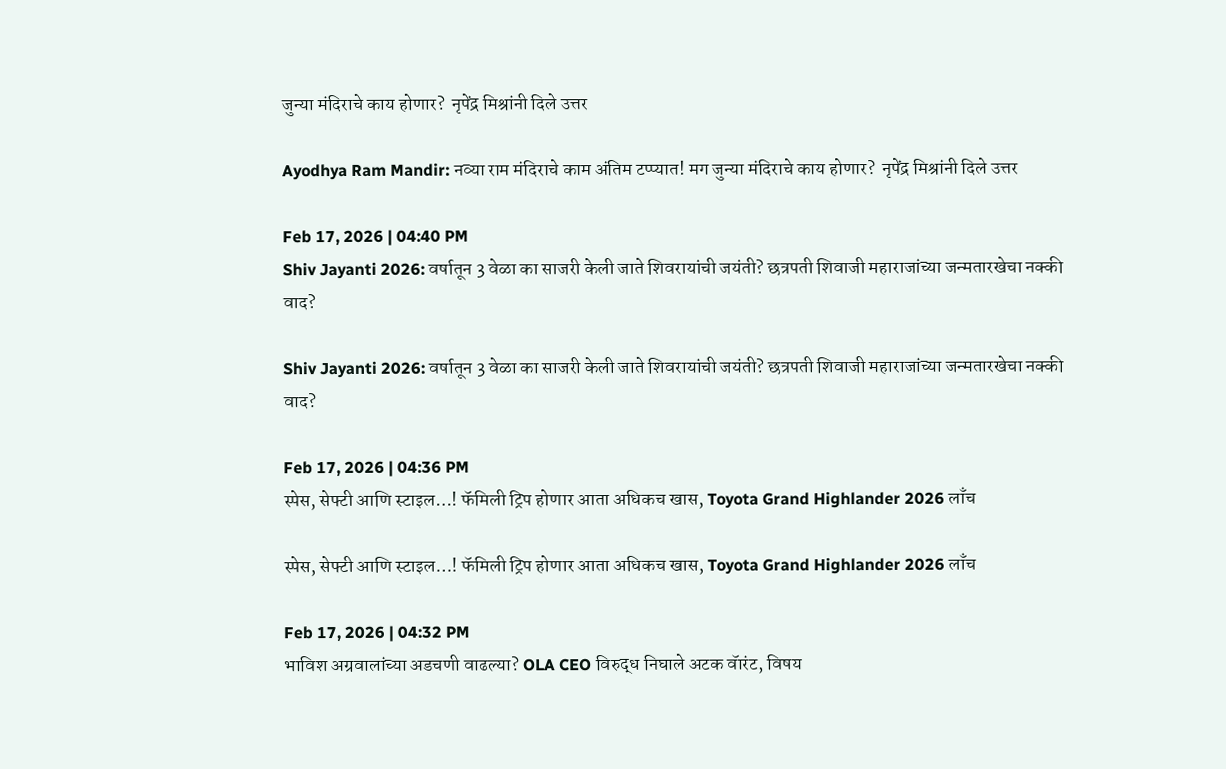जुन्या मंदिराचे काय होणार?  नृपेंद्र मिश्रांनी दिले उत्तर

Ayodhya Ram Mandir: नव्या राम मंदिराचे काम अंतिम टप्प्यात! मग जुन्या मंदिराचे काय होणार?  नृपेंद्र मिश्रांनी दिले उत्तर

Feb 17, 2026 | 04:40 PM
Shiv Jayanti 2026: वर्षातून 3 वेळा का साजरी केली जाते शिवरायांची जयंती? छत्रपती शिवाजी महाराजांच्या जन्मतारखेचा नक्की वाद?

Shiv Jayanti 2026: वर्षातून 3 वेळा का साजरी केली जाते शिवरायांची जयंती? छत्रपती शिवाजी महाराजांच्या जन्मतारखेचा नक्की वाद?

Feb 17, 2026 | 04:36 PM
स्पेस, सेफ्टी आणि स्टाइल…! फॅमिली ट्रिप होणार आता अधिकच खास, Toyota Grand Highlander 2026 लाँच

स्पेस, सेफ्टी आणि स्टाइल…! फॅमिली ट्रिप होणार आता अधिकच खास, Toyota Grand Highlander 2026 लाँच

Feb 17, 2026 | 04:32 PM
भाविश अग्रवालांच्या अडचणी वाढल्या? OLA CEO विरुद्ध निघाले अटक वॅारंट, विषय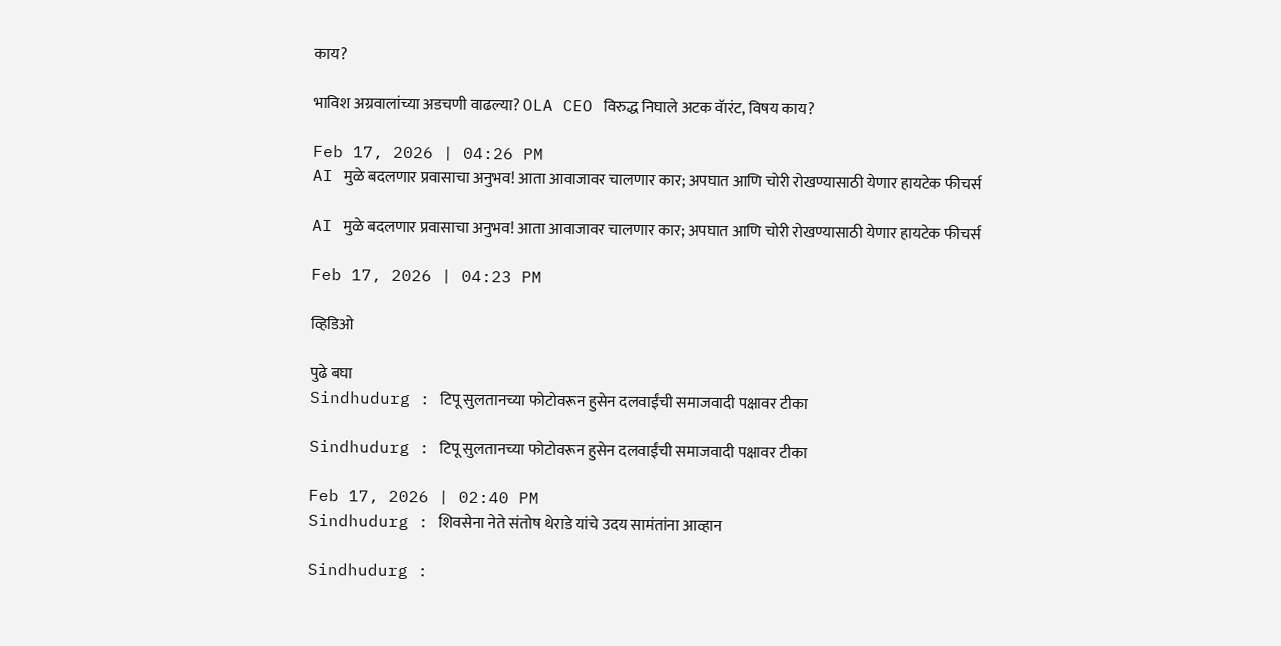काय?

भाविश अग्रवालांच्या अडचणी वाढल्या? OLA CEO विरुद्ध निघाले अटक वॅारंट, विषय काय?

Feb 17, 2026 | 04:26 PM
AI मुळे बदलणार प्रवासाचा अनुभव! आता आवाजावर चालणार कार; अपघात आणि चोरी रोखण्यासाठी येणार हायटेक फीचर्स

AI मुळे बदलणार प्रवासाचा अनुभव! आता आवाजावर चालणार कार; अपघात आणि चोरी रोखण्यासाठी येणार हायटेक फीचर्स

Feb 17, 2026 | 04:23 PM

व्हिडिओ

पुढे बघा
Sindhudurg : टिपू सुलतानच्या फोटोवरून हुसेन दलवाईंची समाजवादी पक्षावर टीका

Sindhudurg : टिपू सुलतानच्या फोटोवरून हुसेन दलवाईंची समाजवादी पक्षावर टीका

Feb 17, 2026 | 02:40 PM
Sindhudurg : शिवसेना नेते संतोष थेराडे यांचे उदय सामंतांना आव्हान

Sindhudurg :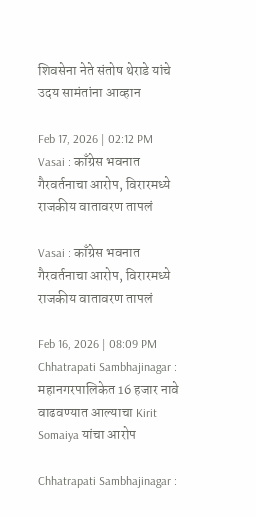शिवसेना नेते संतोष थेराडे यांचे उदय सामंतांना आव्हान

Feb 17, 2026 | 02:12 PM
Vasai : काँग्रेस भवनात गैरवर्तनाचा आरोप, विरारमध्ये राजकीय वातावरण तापलं

Vasai : काँग्रेस भवनात गैरवर्तनाचा आरोप, विरारमध्ये राजकीय वातावरण तापलं

Feb 16, 2026 | 08:09 PM
Chhatrapati Sambhajinagar : महानगरपालिकेत 16 हजार नावे वाढवण्यात आल्याचा Kirit Somaiya यांचा आरोप

Chhatrapati Sambhajinagar :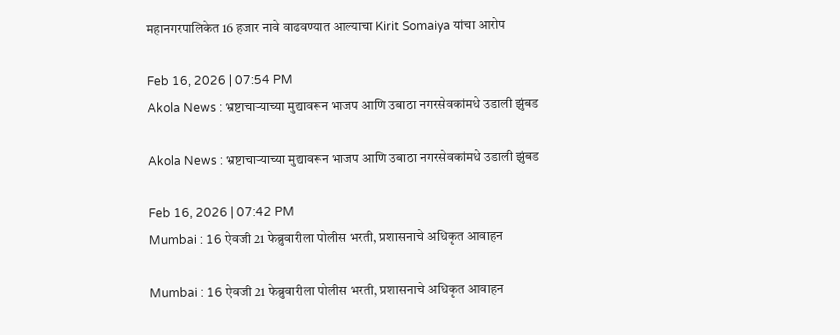महानगरपालिकेत 16 हजार नावे वाढवण्यात आल्याचा Kirit Somaiya यांचा आरोप

Feb 16, 2026 | 07:54 PM
Akola News : भ्रष्टाचाऱ्याच्या मुद्यावरून भाजप आणि उबाठा नगरसेवकांमधे उडाली झुंबड

Akola News : भ्रष्टाचाऱ्याच्या मुद्यावरून भाजप आणि उबाठा नगरसेवकांमधे उडाली झुंबड

Feb 16, 2026 | 07:42 PM
Mumbai : 16 ऐवजी 21 फेब्रुवारीला पोलीस भरती, प्रशासनाचे अधिकृत आवाहन

Mumbai : 16 ऐवजी 21 फेब्रुवारीला पोलीस भरती, प्रशासनाचे अधिकृत आवाहन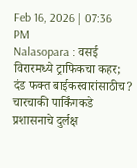Feb 16, 2026 | 07:36 PM
Nalasopara : वसई विरारमध्ये ट्राफिकचा कहर;  दंड फक्त बाईकस्वारांसाठीच? चारचाकी पार्किंगकडे प्रशासनाचे दुर्लक्ष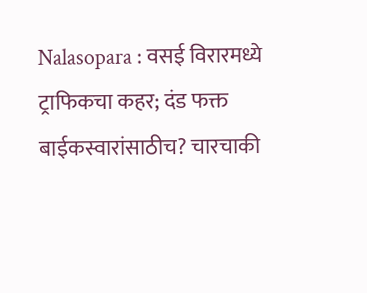Nalasopara : वसई विरारमध्ये ट्राफिकचा कहर; दंड फक्त बाईकस्वारांसाठीच? चारचाकी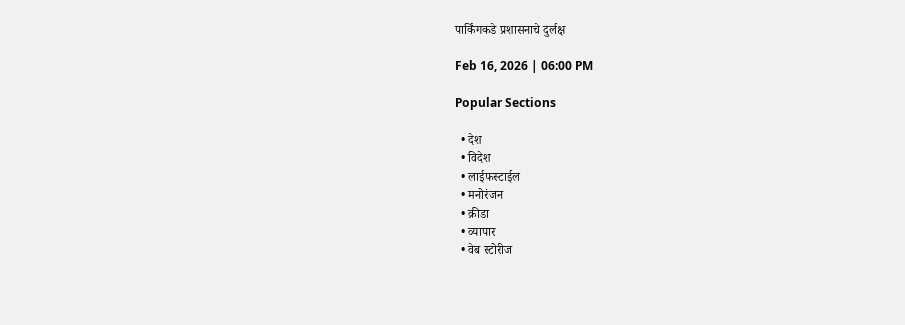पार्किंगकडे प्रशासनाचे दुर्लक्ष

Feb 16, 2026 | 06:00 PM

Popular Sections

  • देश
  • विदेश
  • लाईफस्टाईल
  • मनोरंजन
  • क्रीडा
  • व्यापार
  • वेब स्टोरीज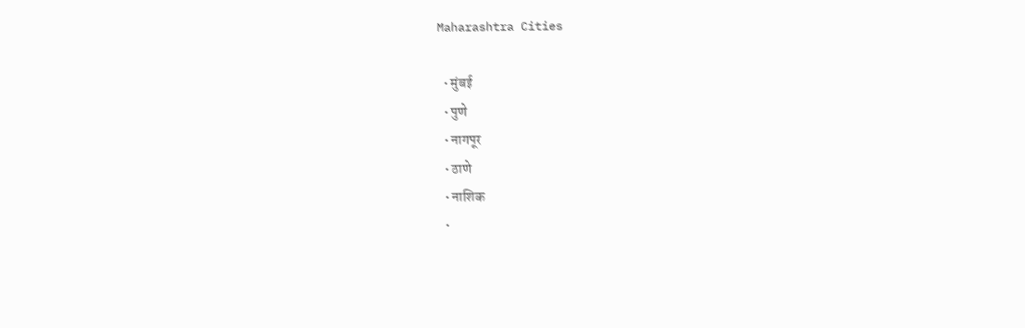Maharashtra Cities

  • मुंबई
  • पुणे
  • नागपूर
  • ठाणे
  • नाशिक
  •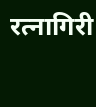रत्नागिरी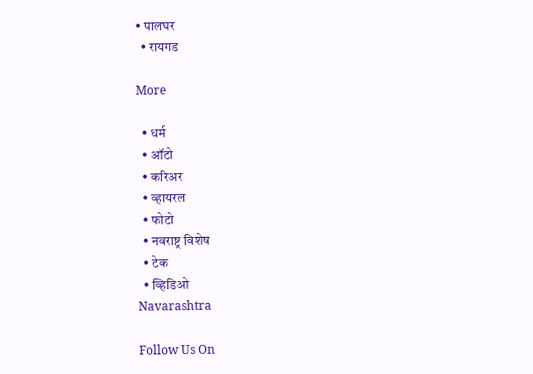• पालघर
  • रायगड

More

  • धर्म
  • ऑटो
  • करिअर
  • व्हायरल
  • फोटो
  • नवराष्ट्र विशेष
  • टेक
  • व्हिडिओ
Navarashtra

Follow Us On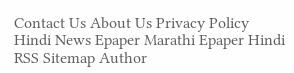Contact Us About Us Privacy Policy
Hindi News Epaper Marathi Epaper Hindi RSS Sitemap Author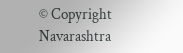© Copyright Navarashtra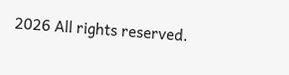2026 All rights reserved.